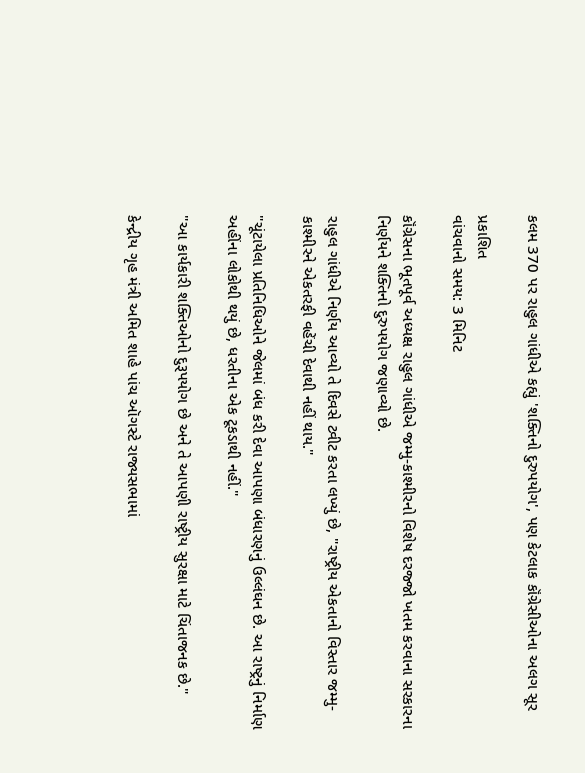કલમ 370 પર રાહુલ ગાંધીએ કહ્યું 'શક્તિનો દુરુપયોગ', પણ કેટલાક કૉંગ્રેસીઓના અલગ સૂર

પ્રકાશિત
વાંચવાનો સમય: 3 મિનિટ

કૉંગ્રેસના ભૂતપૂર્વ અધ્યક્ષ રાહુલ ગાંધીએ જમ્મુ-કાશ્મીરનો વિશેષ દરજ્જો ખતમ કરવાના સરકારના નિર્ણયને શક્તિનો દુરુપયોગ જણાવ્યો છે.

રાહુલ ગાંધીએ નિર્ણય આવ્યો તે દિવસે ટ્વીટ કરતા લખ્યું છે, "રાષ્ટ્રીય એકતાનો વિસ્તાર જમ્મુ-કાશ્મીરને એકતરફી વહેંચી દેવાથી નહીં થાય."

"ચૂંટાયેલા પ્રતિનિધિઓને જેલમાં બંધ કરી દેવા આપણા બંધારણનું ઉલ્લંઘન છે. આ રાષ્ટ્રનું નિર્માણ અહીંના લોકોથી થયું છે, ધરતીના એક ટૂકડાથી નહીં."

"આ કાર્યકારી શક્તિઓનો દુરૂપયોગ છે અને તે આપણી રાષ્ટ્રીય સુરક્ષા માટે ચિંતાજનક છે."

કેન્દ્રીય ગૃહ મંત્રી અમિત શાહે પાંચ ઑગસ્ટે રાજ્યસભામાં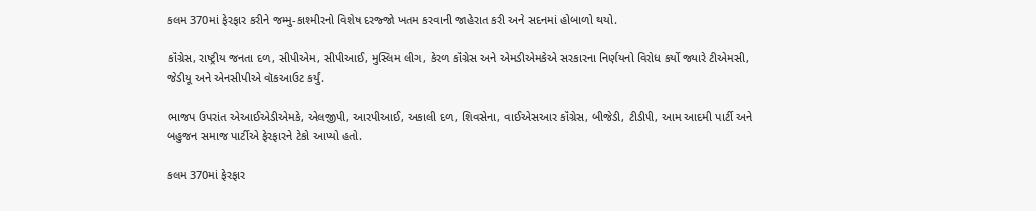કલમ 370માં ફેરફાર કરીને જમ્મુ-કાશ્મીરનો વિશેષ દરજ્જો ખતમ કરવાની જાહેરાત કરી અને સદનમાં હોબાળો થયો.

કૉંગ્રેસ, રાષ્ટ્રીય જનતા દળ, સીપીએમ, સીપીઆઈ, મુસ્લિમ લીગ, કેરળ કૉંગ્રેસ અને એમડીએમકેએ સરકારના નિર્ણયનો વિરોધ કર્યો જ્યારે ટીએમસી, જેડીયૂ અને એનસીપીએ વૉકઆઉટ કર્યું.

ભાજપ ઉપરાંત એઆઈએડીએમકે, એલજીપી, આરપીઆઈ, અકાલી દળ, શિવસેના, વાઈએસઆર કૉંગ્રેસ, બીજેડી, ટીડીપી, આમ આદમી પાર્ટી અને બહુજન સમાજ પાર્ટીએ ફેરફારને ટેકો આપ્યો હતો.

કલમ 370માં ફેરફાર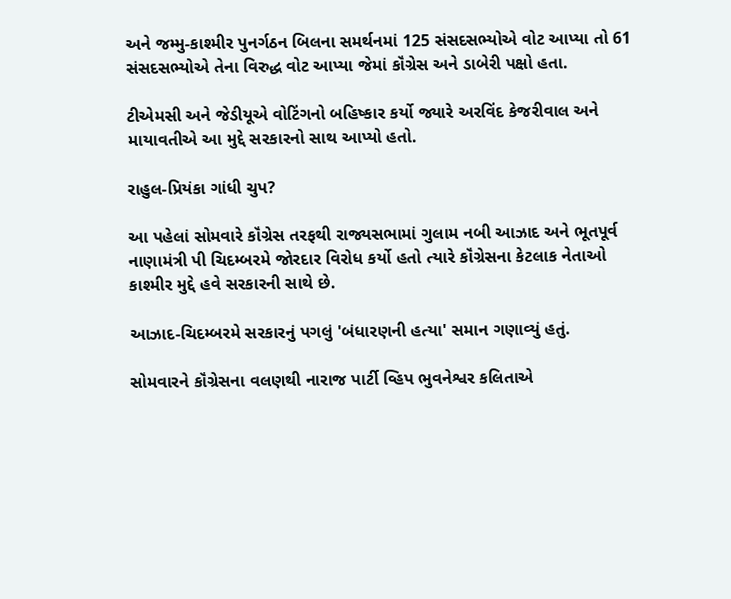અને જમ્મુ-કાશ્મીર પુનર્ગઠન બિલના સમર્થનમાં 125 સંસદસભ્યોએ વોટ આપ્યા તો 61 સંસદસભ્યોએ તેના વિરુદ્ધ વોટ આપ્યા જેમાં કૉંગ્રેસ અને ડાબેરી પક્ષો હતા.

ટીએમસી અને જેડીયૂએ વોટિંગનો બહિષ્કાર કર્યો જ્યારે અરવિંદ કેજરીવાલ અને માયાવતીએ આ મુદ્દે સરકારનો સાથ આપ્યો હતો.

રાહુલ-પ્રિયંકા ગાંધી ચુપ?

આ પહેલાં સોમવારે કૉંગ્રેસ તરફથી રાજ્યસભામાં ગુલામ નબી આઝાદ અને ભૂતપૂર્વ નાણામંત્રી પી ચિદમ્બરમે જોરદાર વિરોધ કર્યો હતો ત્યારે કૉંગ્રેસના કેટલાક નેતાઓ કાશ્મીર મુદ્દે હવે સરકારની સાથે છે.

આઝાદ-ચિદમ્બરમે સરકારનું પગલું 'બંધારણની હત્યા' સમાન ગણાવ્યું હતું.

સોમવારને કૉંગ્રેસના વલણથી નારાજ પાર્ટી વ્હિપ ભુવનેશ્વર કલિતાએ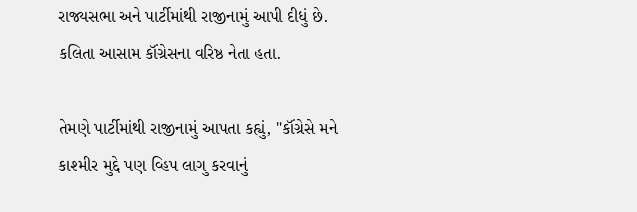રાજ્યસભા અને પાર્ટીમાંથી રાજીનામું આપી દીધું છે. કલિતા આસામ કૉંગ્રેસના વરિષ્ઠ નેતા હતા.

તેમણે પાર્ટીમાંથી રાજીનામું આપતા કહ્યું, "કૉંગ્રેસે મને કાશ્મીર મુદ્દે પણ વ્હિપ લાગુ કરવાનું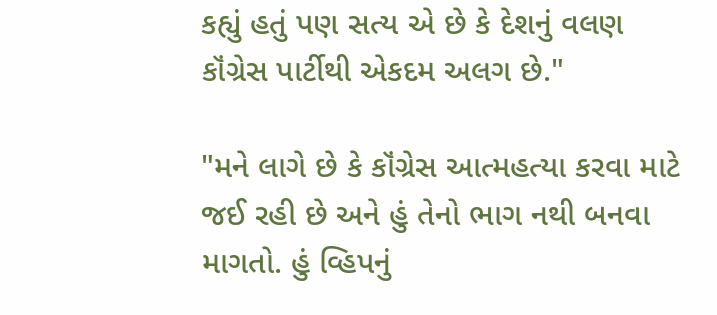કહ્યું હતું પણ સત્ય એ છે કે દેશનું વલણ કૉંગ્રેસ પાર્ટીથી એકદમ અલગ છે."

"મને લાગે છે કે કૉંગ્રેસ આત્મહત્યા કરવા માટે જઈ રહી છે અને હું તેનો ભાગ નથી બનવા માગતો. હું વ્હિપનું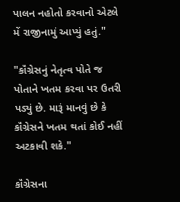પાલન નહોતો કરવાનો એટલે મેં રાજીનામું આપ્યું હતું."

"કૉંગ્રેસનું નેતૃત્વ પોતે જ પોતાને ખતમ કરવા પર ઉતરી પડ્યું છે. મારૂં માનવું છે કે કૉંગ્રેસને ખતમ થતાં કોઈ નહીં અટકાવી શકે."

કૉંગ્રેસના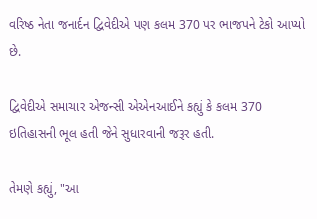વરિષ્ઠ નેતા જનાર્દન દ્વિવેદીએ પણ કલમ 370 પર ભાજપને ટેકો આપ્યો છે.

દ્વિવેદીએ સમાચાર એજન્સી એએનઆઈને કહ્યું કે કલમ 370 ઇતિહાસની ભૂલ હતી જેને સુધારવાની જરૂર હતી.

તેમણે કહ્યું, "આ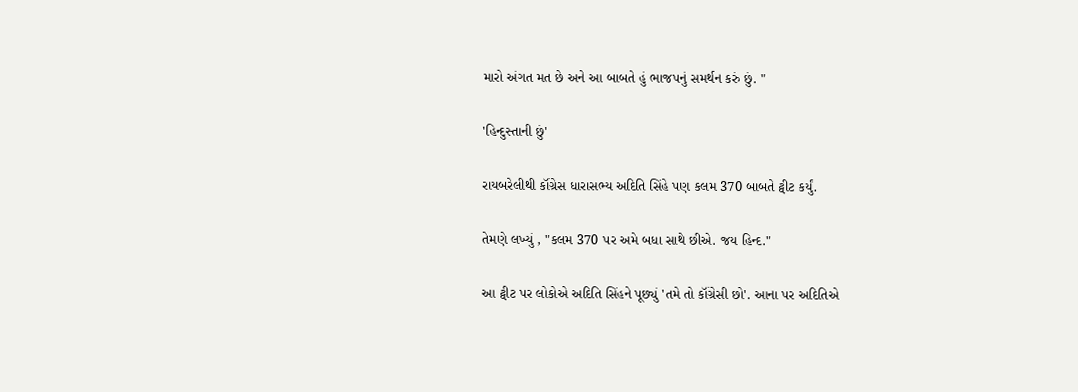મારો અંગત મત છે અને આ બાબતે હું ભાજપનું સમર્થન કરું છું. "

'હિન્દુસ્તાની છું'

રાયબરેલીથી કૉંગ્રેસ ધારાસભ્ય અદિતિ સિંહે પણ કલમ 370 બાબતે ટ્વીટ કર્યું.

તેમણે લખ્યું , "કલમ 370 પર અમે બધા સાથે છીએ. જય હિન્દ."

આ ટ્વીટ પર લોકોએ અદિતિ સિંહને પૂછ્યું 'તમે તો કૉંગ્રેસી છો'. આના પર અદિતિએ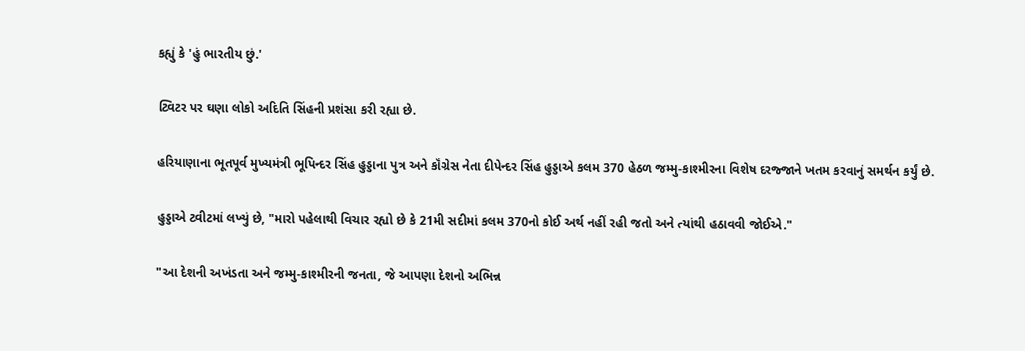કહ્યું કે 'હું ભારતીય છું.'

ટ્વિટર પર ઘણા લોકો અદિતિ સિંહની પ્રશંસા કરી રહ્યા છે.

હરિયાણાના ભૂતપૂર્વ મુખ્યમંત્રી ભૂપિન્દર સિંહ હુડ્ડાના પુત્ર અને કૉંગ્રેસ નેતા દીપેન્દર સિંહ હુડ્ડાએ કલમ 370 હેઠળ જમ્મુ-કાશ્મીરના વિશેષ દરજ્જાને ખતમ કરવાનું સમર્થન કર્યું છે.

હુડ્ડાએ ટ્વીટમાં લખ્યું છે, "મારો પહેલાથી વિચાર રહ્યો છે કે 21મી સદીમાં કલમ 370નો કોઈ અર્થ નહીં રહી જતો અને ત્યાંથી હઠાવવી જોઈએ."

"આ દેશની અખંડતા અને જમ્મુ-કાશ્મીરની જનતા, જે આપણા દેશનો અભિન્ન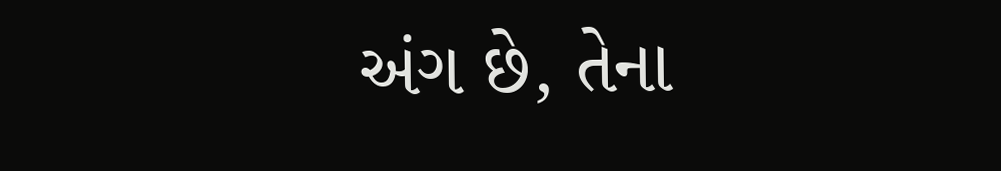અંગ છે, તેના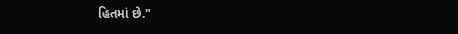હિતમાં છે."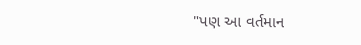"પણ આ વર્તમાન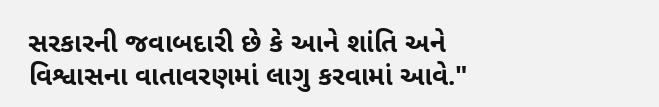સરકારની જવાબદારી છે કે આને શાંતિ અને વિશ્વાસના વાતાવરણમાં લાગુ કરવામાં આવે."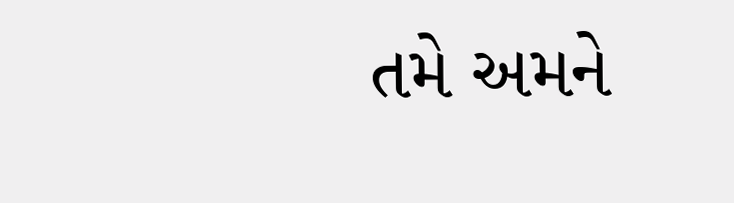તમે અમને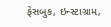ફેસબુક, ઇન્સ્ટાગ્રામ,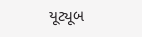યૂટ્યૂબ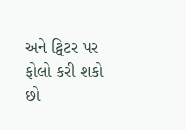અને ટ્વિટર પર ફોલો કરી શકો છો